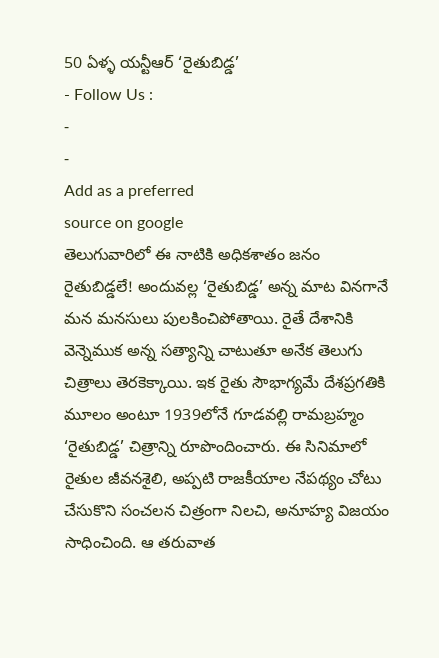50 ఏళ్ళ యన్టీఆర్ ‘రైతుబిడ్డ’
- Follow Us :
-
-
Add as a preferred
source on google
తెలుగువారిలో ఈ నాటికి అధికశాతం జనం రైతుబిడ్డలే! అందువల్ల ‘రైతుబిడ్డ’ అన్న మాట వినగానే మన మనసులు పులకించిపోతాయి. రైతే దేశానికి వెన్నెముక అన్న సత్యాన్ని చాటుతూ అనేక తెలుగు చిత్రాలు తెరకెక్కాయి. ఇక రైతు సౌభాగ్యమే దేశప్రగతికి మూలం అంటూ 1939లోనే గూడవల్లి రామబ్రహ్మం ‘రైతుబిడ్డ’ చిత్రాన్ని రూపొందించారు. ఈ సినిమాలో రైతుల జీవనశైలి, అప్పటి రాజకీయాల నేపథ్యం చోటు చేసుకొని సంచలన చిత్రంగా నిలచి, అనూహ్య విజయం సాధించింది. ఆ తరువాత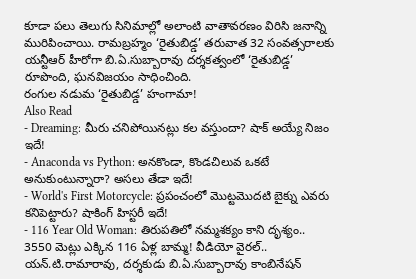కూడా పలు తెలుగు సినిమాల్లో అలాంటి వాతావరణం విరిసి జనాన్ని మురిపించాయి. రామబ్రహ్మం ‘రైతుబిడ్డ’ తరువాత 32 సంవత్సరాలకు యన్టీఆర్ హీరోగా బి.ఏ.సుబ్బారావు దర్శకత్వంలో ‘రైతుబిడ్డ’ రూపొంది, ఘనవిజయం సాధించింది.
రంగుల నడుమ ‘రైతుబిడ్డ’ హంగామా!
Also Read
- Dreaming: మీరు చనిపోయినట్లు కల వస్తుందా? షాక్ అయ్యే నిజం ఇదే!
- Anaconda vs Python: అనకొండా, కొండచిలువ ఒకటే అనుకుంటున్నారా? అసలు తేడా ఇదే!
- World's First Motorcycle: ప్రపంచంలో మొట్టమొదటి బైక్ను ఎవరు కనిపెట్టారు? షాకింగ్ హిస్టరీ ఇదే!
- 116 Year Old Woman: తిరుపతిలో నమ్మశక్యం కాని దృశ్యం.. 3550 మెట్లు ఎక్కిన 116 ఏళ్ల బామ్మ! వీడియో వైరల్..
యన్.టి.రామారావు, దర్శకుడు బి.ఏ.సుబ్బారావు కాంబినేషన్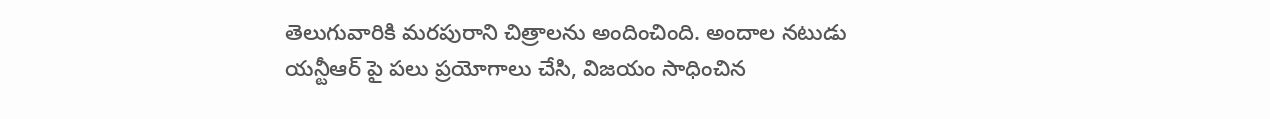తెలుగువారికి మరపురాని చిత్రాలను అందించింది. అందాల నటుడు యన్టీఆర్ పై పలు ప్రయోగాలు చేసి, విజయం సాధించిన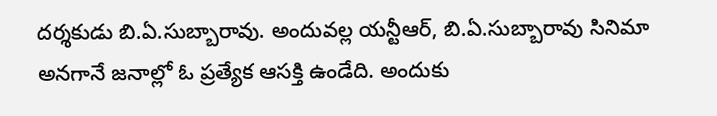దర్శకుడు బి.ఏ.సుబ్బారావు. అందువల్ల యన్టీఆర్, బి.ఏ.సుబ్బారావు సినిమా అనగానే జనాల్లో ఓ ప్రత్యేక ఆసక్తి ఉండేది. అందుకు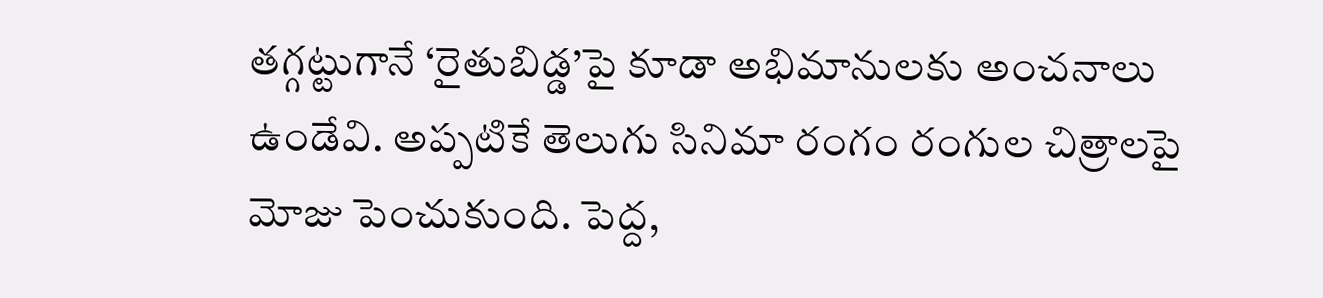తగ్గట్టుగానే ‘రైతుబిడ్డ’పై కూడా అభిమానులకు అంచనాలు ఉండేవి. అప్పటికే తెలుగు సినిమా రంగం రంగుల చిత్రాలపై మోజు పెంచుకుంది. పెద్ద,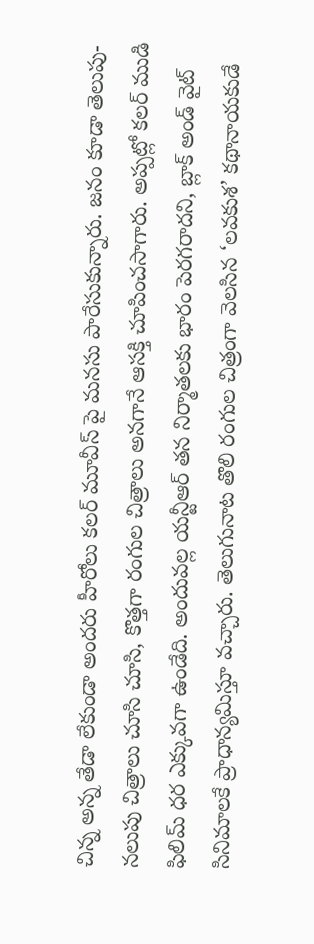చిన్న అన్న తేడా లేకుండా అందరు హీరోలు కలర్ మూవీస్ పై మనసు పారేసుకున్నారు. జనం కూడా తెలుపు-నలుపు చిత్రాలు చూసి చూసి, కొత్తగా రంగుల చిత్రాలు అనగానే ఆసక్తి చూపించసాగారు. అప్పట్లో కలర్ ముడి ఫిలిమ్ ధర ఎక్కువగా ఉండేది. అందువల్ల యన్టీఆర్ తన నిర్మాతలకు భారం పెరగరాదని, బ్లాక్ అండ్ వైట్ సినిమాలకే ప్రాధాన్యమిస్తూ వచ్చారు. తెలుగునాట తొలి రంగుల చిత్రంగా వెలసిన ‘లవకుశ’ కథానాయకుడే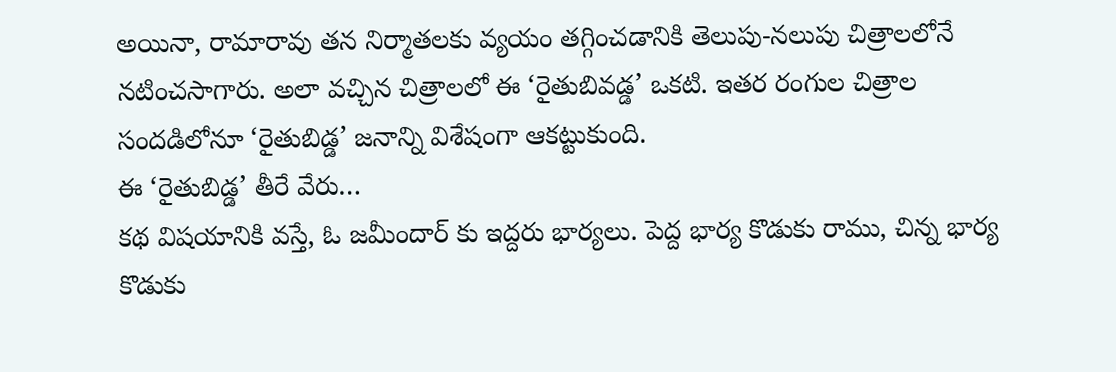అయినా, రామారావు తన నిర్మాతలకు వ్యయం తగ్గించడానికి తెలుపు-నలుపు చిత్రాలలోనే నటించసాగారు. అలా వచ్చిన చిత్రాలలో ఈ ‘రైతుబివడ్డ’ ఒకటి. ఇతర రంగుల చిత్రాల సందడిలోనూ ‘రైతుబిడ్డ’ జనాన్ని విశేషంగా ఆకట్టుకుంది.
ఈ ‘రైతుబిడ్డ’ తీరే వేరు…
కథ విషయానికి వస్తే, ఓ జమీందార్ కు ఇద్దరు భార్యలు. పెద్ద భార్య కొడుకు రాము, చిన్న భార్య కొడుకు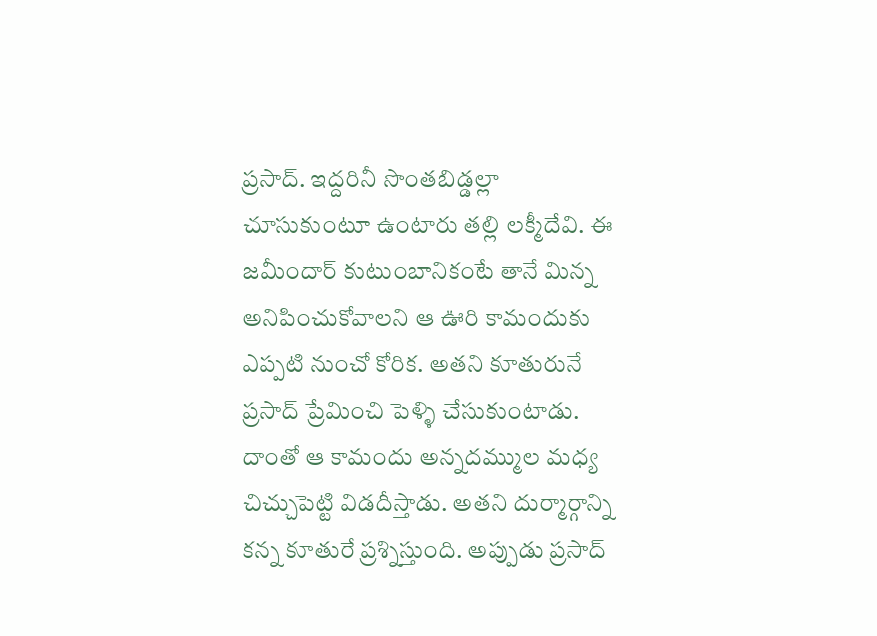ప్రసాద్. ఇద్దరినీ సొంతబిడ్డల్లా చూసుకుంటూ ఉంటారు తల్లి లక్మీదేవి. ఈ జమీందార్ కుటుంబానికంటే తానే మిన్న అనిపించుకోవాలని ఆ ఊరి కామందుకు ఎప్పటి నుంచో కోరిక. అతని కూతురునే ప్రసాద్ ప్రేమించి పెళ్ళి చేసుకుంటాడు. దాంతో ఆ కామందు అన్నదమ్ముల మధ్య చిచ్చుపెట్టి విడదీస్తాడు. అతని దుర్మార్గాన్ని కన్న కూతురే ప్రశ్నిస్తుంది. అప్పుడు ప్రసాద్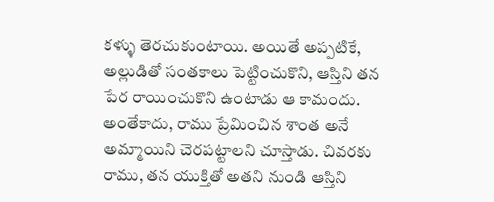కళ్ళు తెరచుకుంటాయి. అయితే అప్పటికే, అల్లుడితో సంతకాలు పెట్టించుకొని, ఆస్తిని తన పేర రాయించుకొని ఉంటాడు ఆ కామందు. అంతేకాదు, రాము ప్రేమించిన శాంత అనే అమ్మాయిని చెరపట్టాలని చూస్తాడు. చివరకు రాము, తన యుక్తితో అతని నుండి ఆస్తిని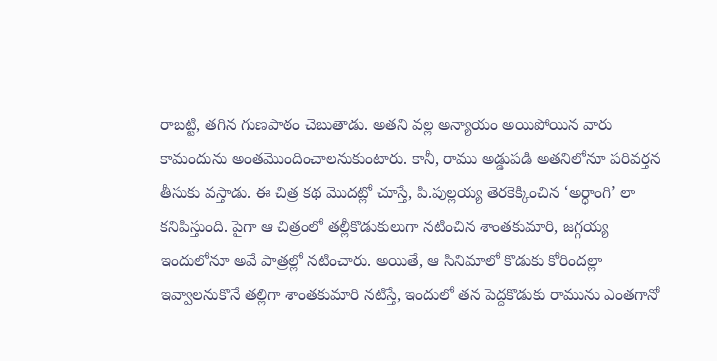రాబట్టి, తగిన గుణపాఠం చెబుతాడు. అతని వల్ల అన్యాయం అయిపోయిన వారు కామందును అంతమొందించాలనుకుంటారు. కానీ, రాము అడ్డుపడి అతనిలోనూ పరివర్తన తీసుకు వస్తాడు. ఈ చిత్ర కథ మొదట్లో చూస్తే, పి.పుల్లయ్య తెరకెక్కించిన ‘అర్ధాంగి’ లా కనిపిస్తుంది. పైగా ఆ చిత్రంలో తల్లీకొడుకులుగా నటించిన శాంతకుమారి, జగ్గయ్య ఇందులోనూ అవే పాత్రల్లో నటించారు. అయితే, ఆ సినిమాలో కొడుకు కోరిందల్లా ఇవ్వాలనుకొనే తల్లిగా శాంతకుమారి నటిస్తే, ఇందులో తన పెద్దకొడుకు రామును ఎంతగానో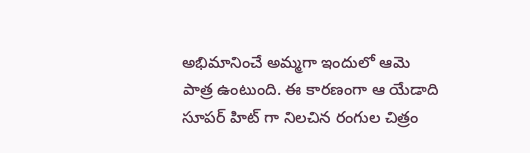అభిమానించే అమ్మగా ఇందులో ఆమె పాత్ర ఉంటుంది. ఈ కారణంగా ఆ యేడాది సూపర్ హిట్ గా నిలచిన రంగుల చిత్రం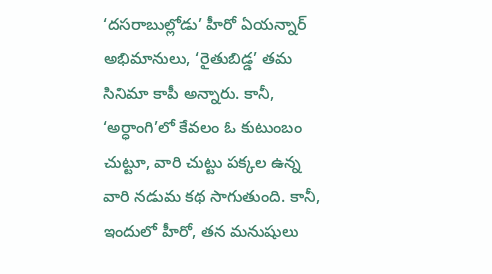‘దసరాబుల్లోడు’ హీరో ఏయన్నార్ అభిమానులు, ‘రైతుబిడ్డ’ తమ సినిమా కాపీ అన్నారు. కానీ, ‘అర్ధాంగి’లో కేవలం ఓ కుటుంబం చుట్టూ, వారి చుట్టు పక్కల ఉన్న వారి నడుమ కథ సాగుతుంది. కానీ, ఇందులో హీరో, తన మనుషులు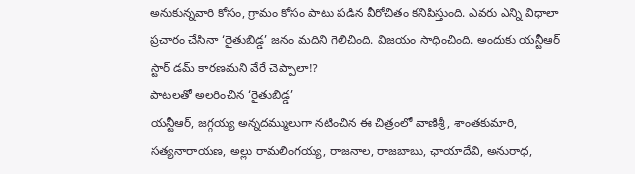అనుకున్నవారి కోసం, గ్రామం కోసం పాటు పడిన వీరోచితం కనిపిస్తుంది. ఎవరు ఎన్ని విధాలా ప్రచారం చేసినా ‘రైతుబిడ్డ’ జనం మదిని గెలిచింది. విజయం సాధించింది. అందుకు యన్టీఆర్ స్టార్ డమ్ కారణమని వేరే చెప్పాలా!?
పాటలతో అలరించిన ‘రైతుబిడ్డ’
యన్టీఆర్, జగ్గయ్య అన్నదమ్ములుగా నటించిన ఈ చిత్రంలో వాణిశ్రీ, శాంతకుమారి, సత్యనారాయణ, అల్లు రామలింగయ్య, రాజనాల, రాజబాబు, ఛాయాదేవి, అనురాధ,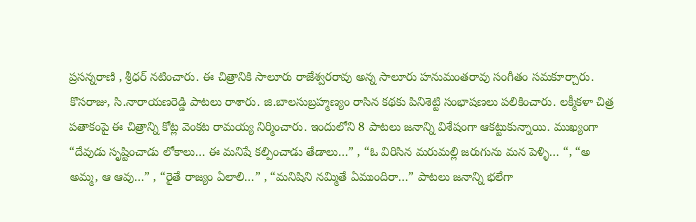ప్రసన్నరాణి , శ్రీధర్ నటించారు. ఈ చిత్రానికి సాలూరు రాజేశ్వరరావు అన్న సాలూరు హనుమంతరావు సంగీతం సమకూర్చారు. కొసరాజు, సి.నారాయణరెడ్డి పాటలు రాశారు. జి.బాలసుబ్రహ్మణ్యం రాసిన కథకు పినిశెట్టి సంభాషణలు పలికించారు. లక్మీకళా చిత్ర పతాకంపై ఈ చిత్రాన్ని కోట్ల వెంకట రామయ్య నిర్మించారు. ఇందులోని 8 పాటలు జనాన్ని విశేషంగా ఆకట్టుకున్నాయి. ముఖ్యంగా “దేవుడు సృష్టించాడు లోకాలు… ఈ మనిషే కల్పించాడు తేడాలు…” , “ఓ విరిసిన మరుమల్లి జరుగును మన పెళ్ళి… “, “అ అమ్మ, ఆ ఆవు…” , “రైతే రాజ్యం ఏలాలి…” , “మనిషిని నమ్మితే ఏముందిరా…” పాటలు జనాన్ని భలేగా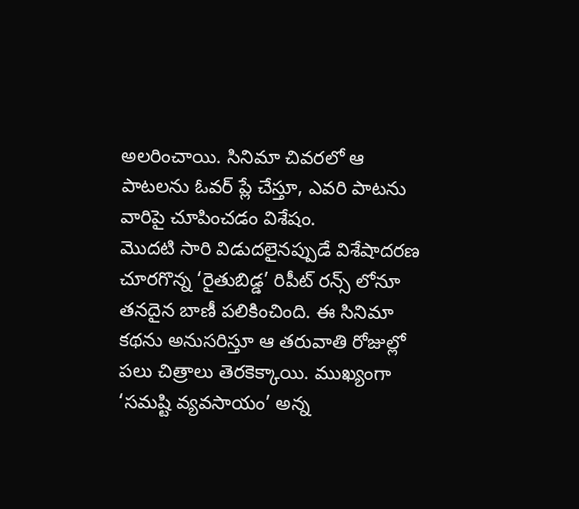అలరించాయి. సినిమా చివరలో ఆ పాటలను ఓవర్ ప్లే చేస్తూ, ఎవరి పాటను వారిపై చూపించడం విశేషం.
మొదటి సారి విడుదలైనప్పుడే విశేషాదరణ చూరగొన్న ‘రైతుబిడ్డ’ రిపీట్ రన్స్ లోనూ తనదైన బాణీ పలికించింది. ఈ సినిమా కథను అనుసరిస్తూ ఆ తరువాతి రోజుల్లో పలు చిత్రాలు తెరకెక్కాయి. ముఖ్యంగా ‘సమష్టి వ్యవసాయం’ అన్న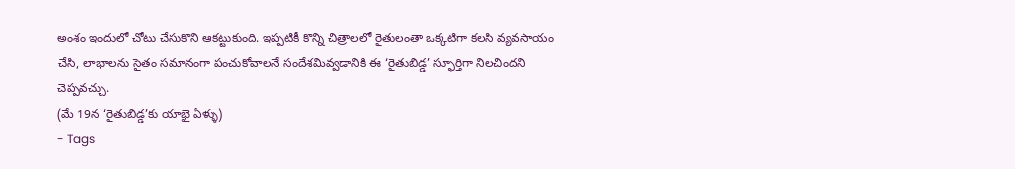అంశం ఇందులో చోటు చేసుకొని ఆకట్టుకుంది. ఇప్పటికీ కొన్ని చిత్రాలలో రైతులంతా ఒక్కటిగా కలసి వ్యవసాయం చేసి, లాభాలను సైతం సమానంగా పంచుకోవాలనే సందేశమివ్వడానికి ఈ ‘రైతుబిడ్డ’ స్ఫూర్తిగా నిలచిందని చెప్పవచ్చు.
(మే 19న ‘రైతుబిడ్డ’కు యాభై ఏళ్ళు)
- Tags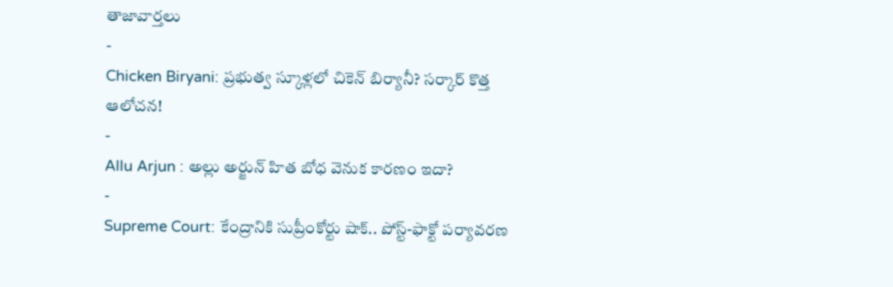తాజావార్తలు
-
Chicken Biryani: ప్రభుత్వ స్కూళ్లలో చికెన్ బిర్యానీ? సర్కార్ కొత్త ఆలోచన!
-
Allu Arjun : అల్లు అర్జున్ హిత బోధ వెనుక కారణం ఇదా?
-
Supreme Court: కేంద్రానికి సుప్రీంకోర్టు షాక్.. పోస్ట్-ఫాక్టో పర్యావరణ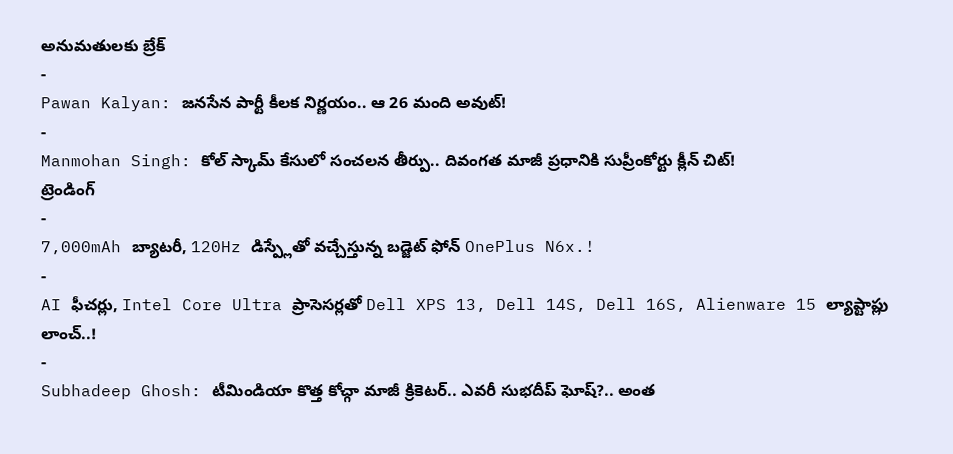అనుమతులకు బ్రేక్
-
Pawan Kalyan: జనసేన పార్టీ కీలక నిర్ణయం.. ఆ 26 మంది అవుట్!
-
Manmohan Singh: కోల్ స్కామ్ కేసులో సంచలన తీర్పు.. దివంగత మాజీ ప్రధానికి సుప్రీంకోర్టు క్లీన్ చిట్!
ట్రెండింగ్
-
7,000mAh బ్యాటరీ, 120Hz డిస్ప్లేతో వచ్చేస్తున్న బడ్జెట్ ఫోన్ OnePlus N6x.!
-
AI ఫీచర్లు, Intel Core Ultra ప్రాసెసర్లతో Dell XPS 13, Dell 14S, Dell 16S, Alienware 15 ల్యాప్టాప్లు లాంచ్..!
-
Subhadeep Ghosh: టీమిండియా కొత్త కోచ్గా మాజీ క్రికెటర్.. ఎవరీ సుభదీప్ ఘోష్?.. అంత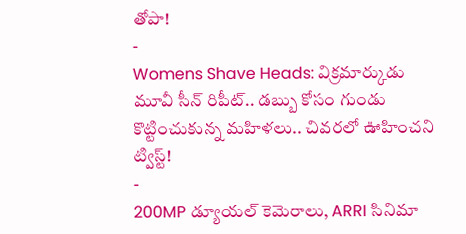తోపా!
-
Womens Shave Heads: విక్రమార్కుడు మూవీ సీన్ రిపీట్.. డబ్బు కోసం గుండు కొట్టించుకున్న మహిళలు.. చివరలో ఊహించని ట్విస్ట్!
-
200MP డ్యూయల్ కెమెరాలు, ARRI సినిమా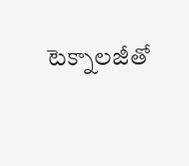టెక్నాలజీతో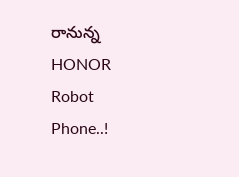రానున్న HONOR Robot Phone..!